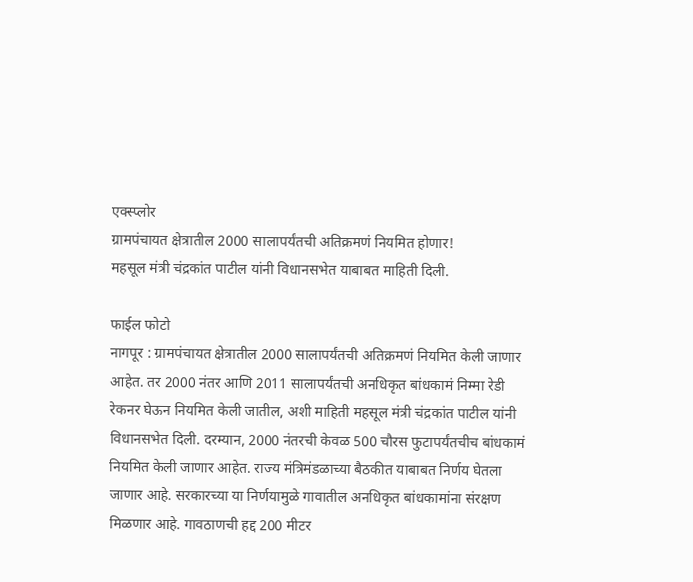एक्स्प्लोर
ग्रामपंचायत क्षेत्रातील 2000 सालापर्यंतची अतिक्रमणं नियमित होणार!
महसूल मंत्री चंद्रकांत पाटील यांनी विधानसभेत याबाबत माहिती दिली.

फाईल फोटो
नागपूर : ग्रामपंचायत क्षेत्रातील 2000 सालापर्यंतची अतिक्रमणं नियमित केली जाणार आहेत. तर 2000 नंतर आणि 2011 सालापर्यंतची अनधिकृत बांधकामं निम्मा रेडी रेकनर घेऊन नियमित केली जातील, अशी माहिती महसूल मंत्री चंद्रकांत पाटील यांनी विधानसभेत दिली. दरम्यान, 2000 नंतरची केवळ 500 चौरस फुटापर्यंतचीच बांधकामं नियमित केली जाणार आहेत. राज्य मंत्रिमंडळाच्या बैठकीत याबाबत निर्णय घेतला जाणार आहे. सरकारच्या या निर्णयामुळे गावातील अनधिकृत बांधकामांना संरक्षण मिळणार आहे. गावठाणची हद्द 200 मीटर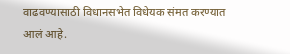वाढवण्यासाठी विधानसभेत विधेयक संमत करण्यात आलं आहे.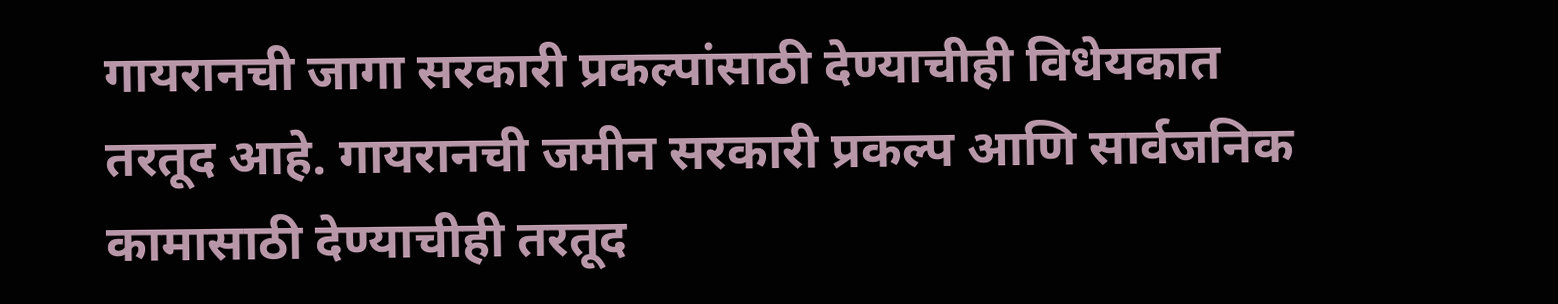गायरानची जागा सरकारी प्रकल्पांसाठी देण्याचीही विधेयकात तरतूद आहे. गायरानची जमीन सरकारी प्रकल्प आणि सार्वजनिक कामासाठी देण्याचीही तरतूद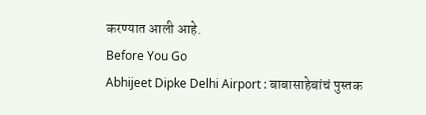करण्यात आली आहे.
Before You Go
Abhijeet Dipke Delhi Airport : बाबासाहेबांचं पुस्तक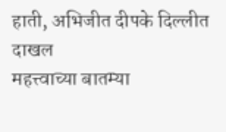हाती, अभिजीत दीपके दिल्लीत दाखल
महत्त्वाच्या बातम्या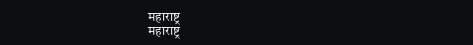महाराष्ट्र
महाराष्ट्र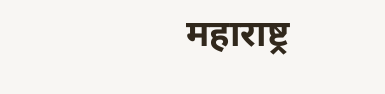महाराष्ट्र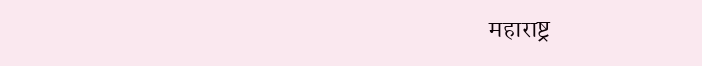महाराष्ट्र